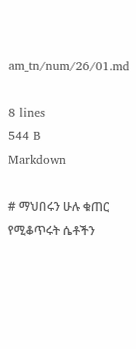am_tn/num/26/01.md

8 lines
544 B
Markdown

# ማህበሩን ሁሉ ቁጠር
የሚቆጥሩት ሴቶችን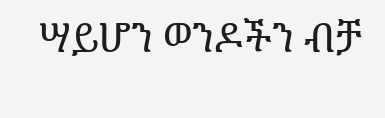ሣይሆን ወንዶችን ብቻ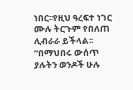ነበር፡፡የዚህ ዓረፍተ ነገር ሙሉ ትርጉም የበለጠ ሊብራራ ይችላል፡፡“በማህበሩ ውሰጥ ያሉትን ወንዶች ሁሉ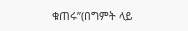ቁጠሩ”(በግምት ላይ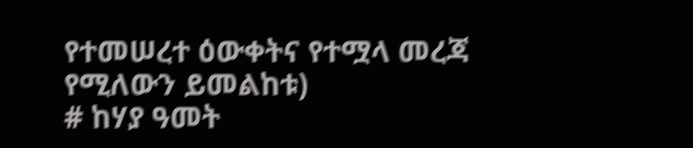የተመሠረተ ዕውቀትና የተሟላ መረጃ የሚለውን ይመልከቱ)
# ከሃያ ዓመት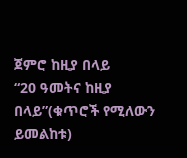ጀምሮ ከዚያ በላይ
“20 ዓመትና ከዚያ በላይ”(ቁጥሮች የሚለውን ይመልከቱ)